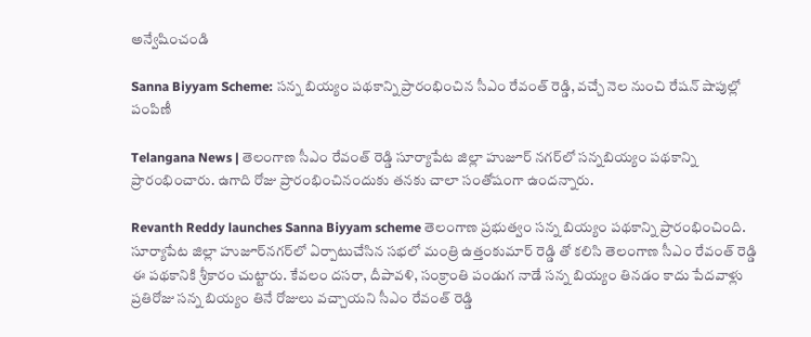అన్వేషించండి

Sanna Biyyam Scheme: సన్న బియ్యం పథకాన్ని ప్రారంభించిన సీఎం రేవంత్ రెడ్డి, వచ్చే నెల నుంచి రేషన్ షాపుల్లో పంపిణీ

Telangana News | తెలంగాణ సీఎం రేవంత్ రెడ్డి సూర్యాపేట జిల్లా హుజూర్ నగర్‌లో సన్నబియ్యం పథకాన్ని ప్రారంభించారు. ఉగాది రోజు ప్రారంభించినందుకు తనకు చాలా సంతోషంగా ఉందన్నారు.

Revanth Reddy launches Sanna Biyyam scheme తెలంగాణ ప్రభుత్వం సన్న బియ్యం పథకాన్ని ప్రారంభించింది. సూర్యాపేట జిల్లా హుజూర్‌నగర్‌లో ఏర్పాటుచేసిన సభలో మంత్రి ఉత్తంకుమార్ రెడ్డి తో కలిసి తెలంగాణ సీఎం రేవంత్ రెడ్డి ఈ పథకానికి శ్రీకారం చుట్టారు. కేవలం దసరా, దీపావళి, సంక్రాంతి పండుగ నాడే సన్న బియ్యం తినడం కాదు పేదవాళ్లు ప్రతిరోజు సన్న బియ్యం తినే రోజులు వచ్చాయని సీఎం రేవంత్ రెడ్డి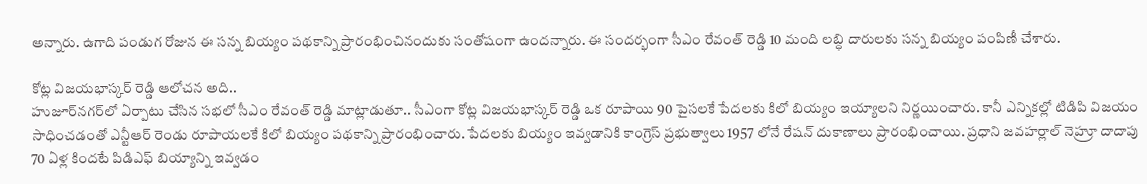అన్నారు. ఉగాది పండుగ రోజున ఈ సన్న బియ్యం పథకాన్ని ప్రారంభించినందుకు సంతోషంగా ఉందన్నారు. ఈ సందర్భంగా సీఎం రేవంత్ రెడ్డి 10 మంది లబ్ధి దారులకు సన్న బియ్యం పంపిణీ చేశారు.

కోట్ల విజయభాస్కర్ రెడ్డి ఆలోచన అది..
హుజూర్‌నగర్‌లో ఏర్పాటు చేసిన సభలో సీఎం రేవంత్ రెడ్డి మాట్లాడుతూ.. సీఎంగా కోట్ల విజయభాస్కర్ రెడ్డి ఒక రూపాయి 90 పైసలకే పేదలకు కిలో బియ్యం ఇయ్యాలని నిర్ణయించారు. కానీ ఎన్నికల్లో టిడిపి విజయం సాధించడంతో ఎన్టీఆర్ రెండు రూపాయలకే కిలో బియ్యం పథకాన్ని ప్రారంభించారు. పేదలకు బియ్యం ఇవ్వడానికి కాంగ్రెస్ ప్రభుత్వాలు 1957 లోనే రేషన్ దుకాణాలు ప్రారంభించాయి. ప్రధాని జవహర్లాల్ నెహ్రూ దాదాపు 70 ఏళ్ల కిందటే పిడిఎఫ్ బియ్యాన్ని ఇవ్వడం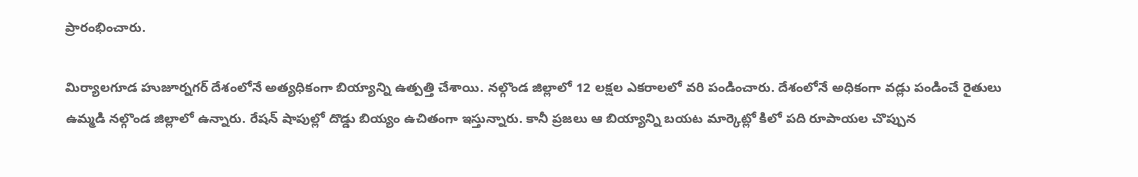ప్రారంభించారు.

మిర్యాలగూడ హుజూర్నగర్ దేశంలోనే అత్యధికంగా బియ్యాన్ని ఉత్పత్తి చేశాయి. నల్గొండ జిల్లాలో 12 లక్షల ఎకరాలలో వరి పండించారు. దేశంలోనే అధికంగా వడ్లు పండించే రైతులు ఉమ్మడి నల్గొండ జిల్లాలో ఉన్నారు. రేషన్ షాపుల్లో దొడ్డు బియ్యం ఉచితంగా ఇస్తున్నారు. కానీ ప్రజలు ఆ బియ్యాన్ని బయట మార్కెట్లో కిలో పది రూపాయల చొప్పున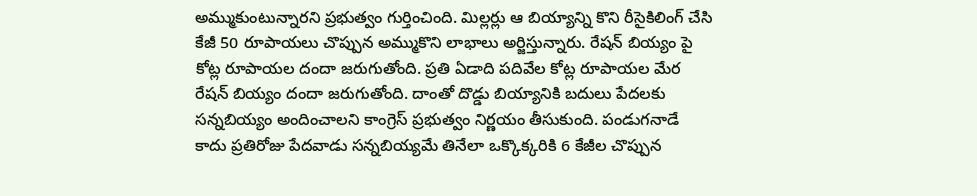అమ్ముకుంటున్నారని ప్రభుత్వం గుర్తించింది. మిల్లర్లు ఆ బియ్యాన్ని కొని రీసైకిలింగ్ చేసి కేజీ 50 రూపాయలు చొప్పున అమ్ముకొని లాభాలు అర్జిస్తున్నారు. రేషన్ బియ్యం పై కోట్ల రూపాయల దందా జరుగుతోంది. ప్రతి ఏడాది పదివేల కోట్ల రూపాయల మేర రేషన్ బియ్యం దందా జరుగుతోంది. దాంతో దొడ్డు బియ్యానికి బదులు పేదలకు సన్నబియ్యం అందించాలని కాంగ్రెస్ ప్రభుత్వం నిర్ణయం తీసుకుంది. పండుగనాడే కాదు ప్రతిరోజు పేదవాడు సన్నబియ్యమే తినేలా ఒక్కొక్కరికి 6 కేజీల చొప్పున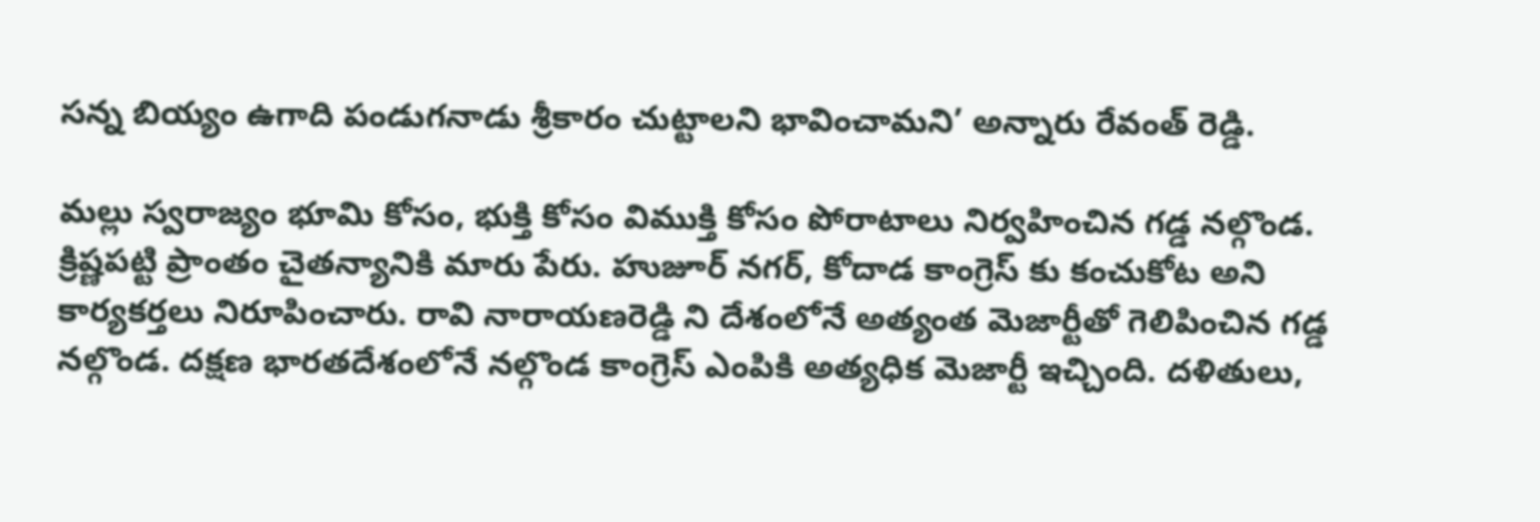సన్న బియ్యం ఉగాది పండుగనాడు శ్రీకారం చుట్టాలని భావించామని’ అన్నారు రేవంత్ రెడ్డి.

మల్లు స్వరాజ్యం భూమి కోసం, భుక్తి కోసం విముక్తి కోసం పోరాటాలు నిర్వహించిన గడ్డ నల్గొండ. క్రిష్ణపట్టి ప్రాంతం చైతన్యానికి మారు పేరు. హుజూర్ నగర్, కోదాడ కాంగ్రెస్ కు కంచుకోట అని కార్యకర్తలు నిరూపించారు. రావి నారాయణరెడ్డి ని దేశంలోనే అత్యంత మెజార్టీతో గెలిపించిన గడ్డ నల్గొండ. దక్షణ భారతదేశంలోనే నల్గొండ కాంగ్రెస్ ఎంపికి అత్యధిక మెజార్టీ ఇచ్చింది. దళితులు,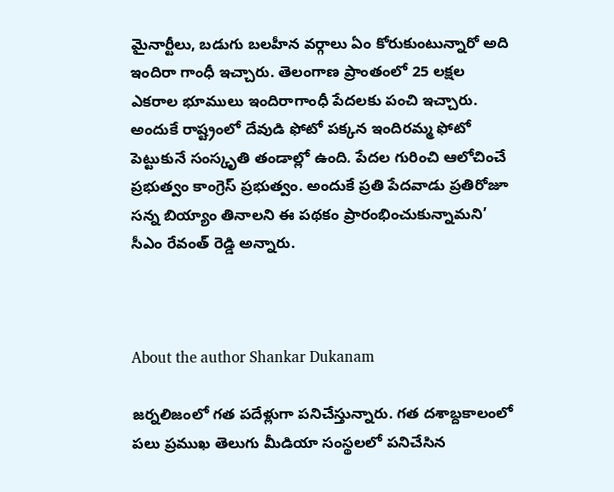మైనార్టీలు, బడుగు బలహీన వర్గాలు ఏం కోరుకుంటున్నారో అది ఇందిరా గాంధీ ఇచ్చారు. తెలంగాణ ప్రాంతంలో 25 లక్షల ఎకరాల భూములు ఇందిరాగాంధీ పేదలకు పంచి ఇచ్చారు. అందుకే రాష్ట్రంలో దేవుడి ఫోటో పక్కన ఇందిరమ్మ ఫోటో పెట్టుకునే సంస్కృతి తండాల్లో ఉంది. పేదల గురించి ఆలోచించే ప్రభుత్వం కాంగ్రెస్ ప్రభుత్వం. అందుకే ప్రతి పేదవాడు ప్రతిరోజూ సన్న బియ్యాం తినాలని ఈ పథకం ప్రారంభించుకున్నామని’ సీఎం రేవంత్ రెడ్డి అన్నారు.



About the author Shankar Dukanam

జర్నలిజంలో గత పదేళ్లుగా పనిచేస్తున్నారు. గత దశాబ్దకాలంలో పలు ప్రముఖ తెలుగు మీడియా సంస్థలలో పనిచేసిన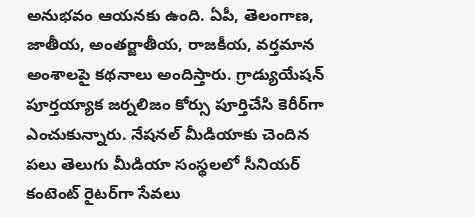అనుభవం ఆయనకు ఉంది. ఏపీ, తెలంగాణ, జాతీయ, అంతర్జాతీయ, రాజకీయ, వర్తమాన అంశాలపై కథనాలు అందిస్తారు. గ్రాడ్యుయేషన్ పూర్తయ్యాక జర్నలిజం కోర్సు పూర్తిచేసి కెరీర్‌గా ఎంచుకున్నారు. నేషనల్ మీడియాకు చెందిన పలు తెలుగు మీడియా సంస్థలలో సీనియర్ కంటెంట్ రైటర్‌గా సేవలు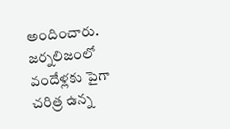అందించారు. జర్నలిజంలో వందేళ్లకు పైగా చరిత్ర ఉన్న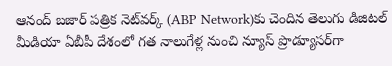ఆనంద్ బజార్ పత్రిక నెట్‌వర్క్ (ABP Network)కు చెందిన తెలుగు డిజిటల్ మీడియా ఏబీపీ దేశంలో గత నాలుగేళ్ల నుంచి న్యూస్ ప్రొడ్యూసర్‌గా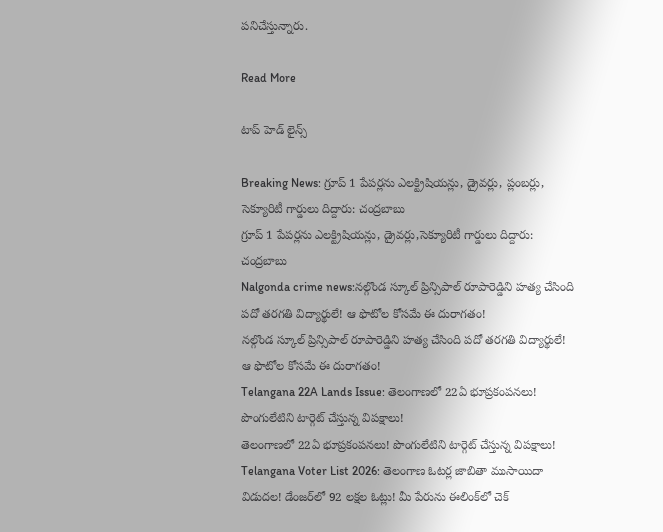పనిచేస్తున్నారు.

Read More

టాప్ హెడ్ లైన్స్

Breaking News: గ్రూప్ 1 పేపర్లను ఎలక్ట్రిషియన్లు, డ్రైవర్లు, ప్లంబర్లు, సెక్యూరిటీ గార్డులు దిద్దారు: చంద్రబాబు
గ్రూప్ 1 పేపర్లను ఎలక్ట్రిషియన్లు, డ్రైవర్లు,సెక్యూరిటీ గార్డులు దిద్దారు: చంద్రబాబు
Nalgonda crime news:నల్గొండ స్కూల్ ప్రిన్సిపాల్ రూపారెడ్డిని హత్య చేసింది పదో తరగతి విద్యార్థులే! ఆ ఫొటోల కోసమే ఈ దురాగతం!
నల్గొండ స్కూల్ ప్రిన్సిపాల్ రూపారెడ్డిని హత్య చేసింది పదో తరగతి విద్యార్థులే! ఆ ఫొటోల కోసమే ఈ దురాగతం!
Telangana 22A Lands Issue: తెలంగాణలో 22ఏ భూప్రకంపనలు! పొంగులేటిని టార్గెట్ చేస్తున్న విపక్షాలు!
తెలంగాణలో 22ఏ భూప్రకంపనలు! పొంగులేటిని టార్గెట్ చేస్తున్న విపక్షాలు!
Telangana Voter List 2026: తెలంగాణ ఓటర్ల జాబితా ముసాయిదా విడుదల! డేంజర్‌లో 92 లక్షల ఓట్లు! మీ పేరును ఈలింక్‌లో చెక్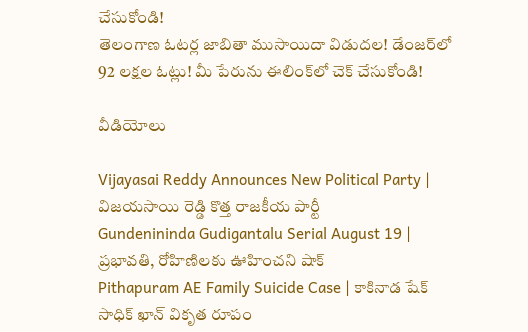చేసుకోండి!
తెలంగాణ ఓటర్ల జాబితా ముసాయిదా విడుదల! డేంజర్‌లో 92 లక్షల ఓట్లు! మీ పేరును ఈలింక్‌లో చెక్ చేసుకోండి!

వీడియోలు

Vijayasai Reddy Announces New Political Party | విజయసాయి రెడ్డి కొత్త రాజకీయ పార్టీ
Gundenininda Gudigantalu Serial August 19 | ప్రభావతి, రోహిణిలకు ఊహించని షాక్
Pithapuram AE Family Suicide Case | కాకినాడ షేక్ సాధిక్ ఖాన్ వికృత రూపం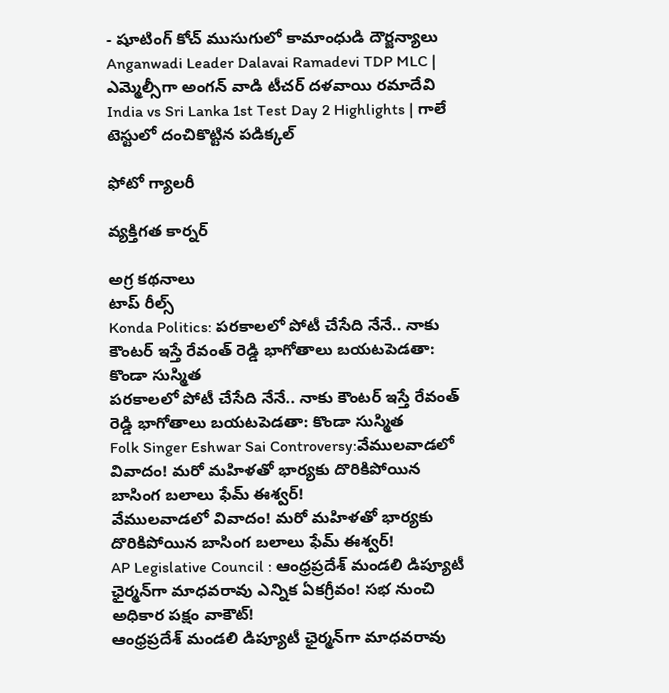- షూటింగ్ కోచ్ ముసుగులో కామాంధుడి దౌర్జన్యాలు
Anganwadi Leader Dalavai Ramadevi TDP MLC | ఎమ్మెల్సీగా అంగన్ వాడి టీచర్ దళవాయి రమాదేవి
India vs Sri Lanka 1st Test Day 2 Highlights | గాలే టెస్టులో దంచికొట్టిన పడిక్కల్

ఫోటో గ్యాలరీ

వ్యక్తిగత కార్నర్

అగ్ర కథనాలు
టాప్ రీల్స్
Konda Politics: పరకాలలో పోటీ చేసేది నేనే.. నాకు కౌంటర్ ఇస్తే రేవంత్ రెడ్డి భాగోతాలు బయటపెడతా: కొండా సుస్మిత
పరకాలలో పోటీ చేసేది నేనే.. నాకు కౌంటర్ ఇస్తే రేవంత్ రెడ్డి భాగోతాలు బయటపెడతా: కొండా సుస్మిత
Folk Singer Eshwar Sai Controversy:వేములవాడలో వివాదం! మరో మహిళతో భార్యకు దొరికిపోయిన బాసింగ బలాలు ఫేమ్‌ ఈశ్వర్‌!
వేములవాడలో వివాదం! మరో మహిళతో భార్యకు దొరికిపోయిన బాసింగ బలాలు ఫేమ్‌ ఈశ్వర్‌!
AP Legislative Council : ఆంధ్రప్రదేశ్‌ మండలి డిప్యూటీ ఛైర్మన్‌గా మాధవరావు ఎన్నిక ఏకగ్రీవం! సభ నుంచి అధికార పక్షం వాకౌట్‌!
ఆంధ్రప్రదేశ్‌ మండలి డిప్యూటీ ఛైర్మన్‌గా మాధవరావు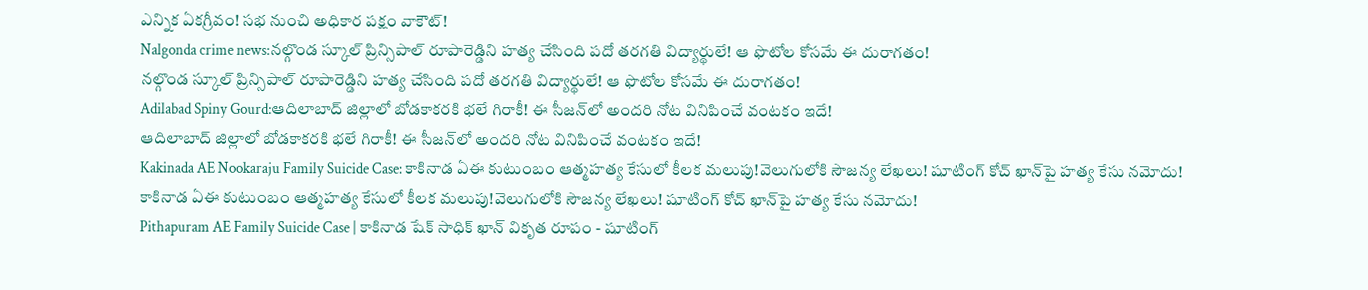ఎన్నిక ఏకగ్రీవం! సభ నుంచి అధికార పక్షం వాకౌట్‌!
Nalgonda crime news:నల్గొండ స్కూల్ ప్రిన్సిపాల్ రూపారెడ్డిని హత్య చేసింది పదో తరగతి విద్యార్థులే! ఆ ఫొటోల కోసమే ఈ దురాగతం!
నల్గొండ స్కూల్ ప్రిన్సిపాల్ రూపారెడ్డిని హత్య చేసింది పదో తరగతి విద్యార్థులే! ఆ ఫొటోల కోసమే ఈ దురాగతం!
Adilabad Spiny Gourd:ఆదిలాబాద్ జిల్లాలో బోడకాకరకి భలే గిరాకీ! ఈ సీజన్‌లో అందరి నోట వినిపించే వంటకం ఇదే!
ఆదిలాబాద్ జిల్లాలో బోడకాకరకి భలే గిరాకీ! ఈ సీజన్‌లో అందరి నోట వినిపించే వంటకం ఇదే!
Kakinada AE Nookaraju Family Suicide Case: కాకినాడ ఏఈ కుటుంబం ఆత్మహత్య కేసులో కీలక మలుపు!వెలుగులోకి సౌజన్య లేఖలు! షూటింగ్ కోచ్‌ ఖాన్‌పై హత్య కేసు నమోదు!
కాకినాడ ఏఈ కుటుంబం ఆత్మహత్య కేసులో కీలక మలుపు!వెలుగులోకి సౌజన్య లేఖలు! షూటింగ్ కోచ్‌ ఖాన్‌పై హత్య కేసు నమోదు!
Pithapuram AE Family Suicide Case | కాకినాడ షేక్ సాధిక్ ఖాన్ వికృత రూపం - షూటింగ్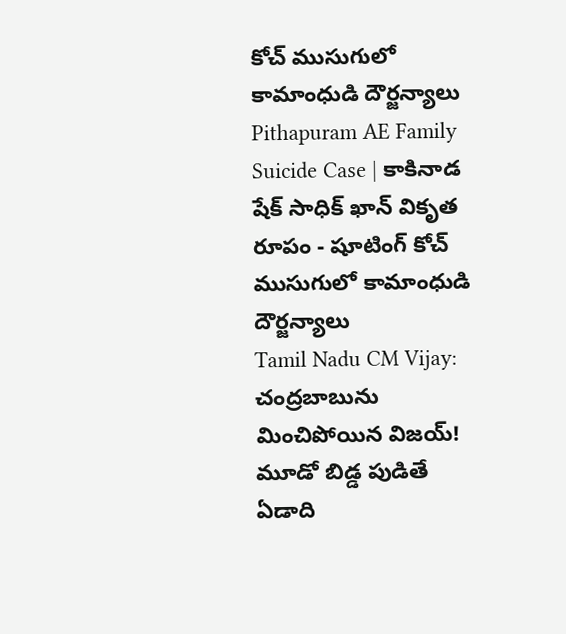కోచ్ ముసుగులో కామాంధుడి దౌర్జన్యాలు
Pithapuram AE Family Suicide Case | కాకినాడ షేక్ సాధిక్ ఖాన్ వికృత రూపం - షూటింగ్ కోచ్ ముసుగులో కామాంధుడి దౌర్జన్యాలు
Tamil Nadu CM Vijay: చంద్రబాబును మించిపోయిన విజయ్‌! మూడో బిడ్డ పుడితే ఏడాది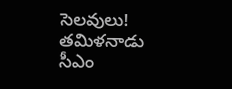సెలవులు! తమిళనాడు సీఎం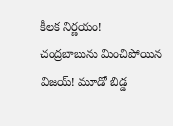కీలక నిర్ణయం!
చంద్రబాబును మించిపోయిన విజయ్‌! మూడో బిడ్డ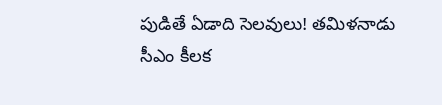పుడితే ఏడాది సెలవులు! తమిళనాడు సీఎం కీలక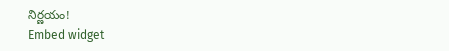నిర్ణయం!
Embed widget